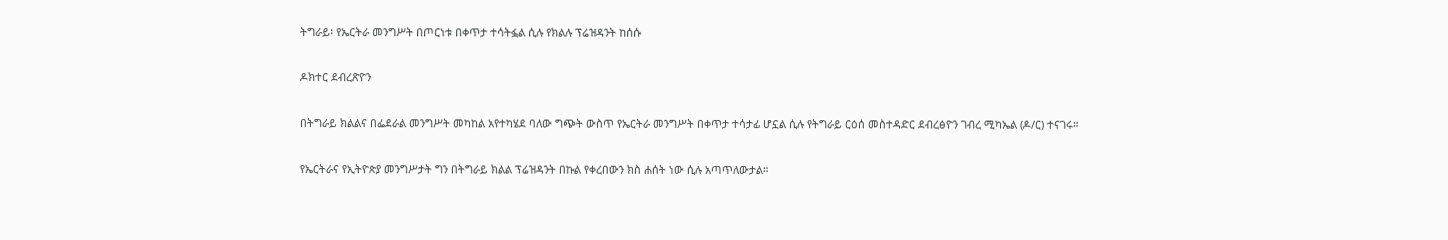ትግራይ፡ የኤርትራ መንግሥት በጦርነቱ በቀጥታ ተሳትፏል ሲሉ የክልሉ ፕሬዝዳንት ከሰሱ

ዶክተር ደብረጽዮን

በትግራይ ክልልና በፌደራል መንግሥት መካከል አየተካሄደ ባለው ግጭት ውስጥ የኤርትራ መንግሥት በቀጥታ ተሳታፊ ሆኗል ሲሉ የትግራይ ርዕሰ መስተዳድር ደብረፅዮን ገብረ ሚካኤል (ዶ/ር) ተናገሩ።

የኤርትራና የኢትዮጵያ መንግሥታት ግን በትግራይ ክልል ፕሬዝዳንት በኩል የቀረበውን ክስ ሐሰት ነው ሲሉ አጣጥለውታል።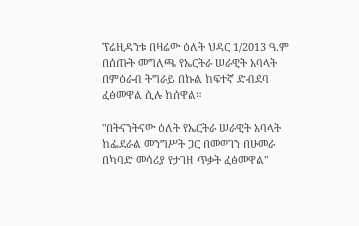ፕሬዚዳንቱ በዛሬው ዕለት ህዳር 1/2013 ዓ.ም በሰጡት መግለጫ የኤርትራ ሠራዊት አባላት በምዕራብ ትግራይ በኩል ከፍተኛ ድብደባ ፈፅመዋል ሲሉ ከሰዋል።

"በትናንትናው ዕለት የኤርትራ ሠራዊት አባላት ከፌደራል መንግሥት ጋር በመወገን በሁመራ በካባድ መሳሪያ የታገዘ ጥቃት ፈፅመዋል"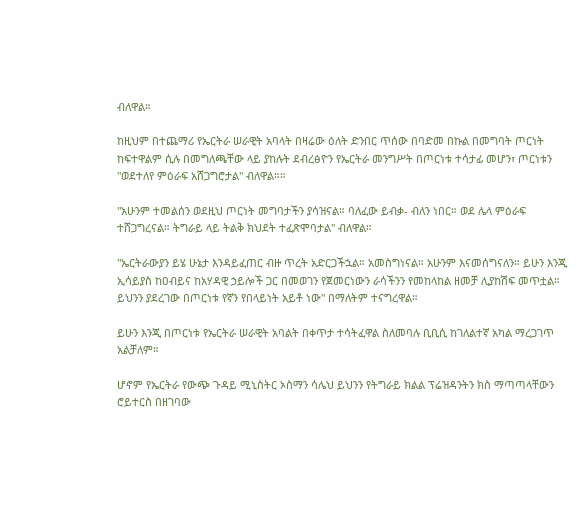ብለዋል።

ከዚህም በተጨማሪ የኤርትራ ሠራዊት አባላት በዛሬው ዕለት ድንበር ጥሰው በባድመ በኩል በመግባት ጦርነት ከፍተዋልም ሲሉ በመግለጫቸው ላይ ያከሉት ደብረፅዮን የኤርትራ መንግሥት በጦርነቱ ተሳታፊ መሆን፣ ጦርነቱን "ወደተለየ ምዕራፍ አሸጋግሮታል" ብለዋል።።

"አሁንም ተመልሰን ወደዚህ ጦርነት መግባታችን ያሳዝናል። ባለፈው ይብቃ- ብለን ነበር። ወደ ሌላ ምዕራፍ ተሸጋግረናል። ትግራይ ላይ ትልቅ ክህደት ተፈጽሞባታል" ብለዋል።

"ኤርትራውያን ይሄ ሁኔታ እንዳይፈጠር ብዙ ጥረት አድርጋችኋል። አመስግነናል። አሁንም እናመሰግናለን። ይሁን እንጂ ኢሳይያስ ከዐብይና ከአሃዳዊ ኃይሎች ጋር በመወገን የጀመርነውን ራሳችንን የመከላከል ዘመቻ ሊያከሽፍ መጥቷል። ይህንን ያደረገው በጦርነቱ የኛን የበላይነት አይቶ ነው" በማለትም ተናግረዋል።

ይሁን እንጂ በጦርነቱ የኤርትራ ሠራዊት አባልት በቀጥታ ተሳትፈዋል ስለመባሉ ቢቢሲ ከገለልተኛ አካል ማረጋገጥ አልቻለም።

ሆኖም የኤርትራ የውጭ ጉዳይ ሚኒስትር ኦስማን ሳሌህ ይህንን የትግራይ ክልል ፕሬዝዳንትን ክስ ማጣጣላቸውን ሮይተርስ በዘገባው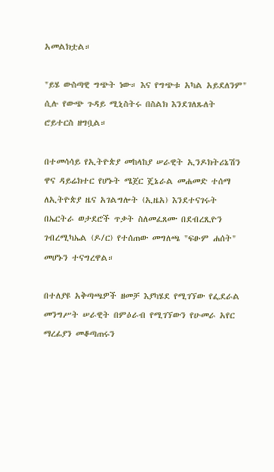አመልክቷል።

"ይሄ ውስጣዊ ግጭት ነው። እና የግጭቱ አካል አይደለንም" ሲሉ የውጭ ጉዳይ ሚኒስትሩ በስልክ እንደገለጹለት ሮይተርስ ዘግቧል።

በተመሳሳይ የኢትዮጵያ መከላከያ ሠራዊት ኢንዶክትሪኔሽን ዋና ዳይሬክተር የሆኑት ሜጀር ጄኔራል መሐመድ ተሰማ ለኢትዮጵያ ዜና አገልግሎት (ኢዜአ) እንደተናገሩት በኤርትራ ወታደሮች ጥቃት ስለመፈጸሙ በደብረጺዮን ገብረሚካኤል (ዶ/ር) የተሰጠው መግለጫ "ፍፁም ሐሰት" መሆኑን ተናግረዋል።

በተለያዩ አቅጣጫዎች ዘመቻ እያካሄደ የሚገኘው የፌደራል መንግሥት ሠራዊት በምዕራብ የሚገኘውን የሁመራ አየር ማረፊያን መቆጣጠሩን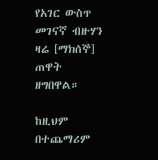የአገር ውስጥ መገናኛ ብዙሃን ዛሬ [ማክሰኞ] ጠዋት ዘግበዋል።

ከዚህም በተጨማሪም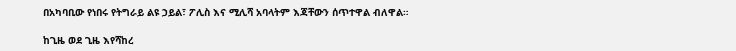በአካባቢው የነበሩ የትግራይ ልዩ ኃይል፣ ፖሊስ እና ሚሊሻ አባላትም እጃቸውን ሰጥተዋል ብለዋል።

ከጊዜ ወደ ጊዜ እየሻከረ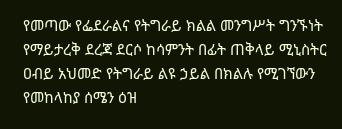የመጣው የፌደራልና የትግራይ ክልል መንግሥት ግንኙነት የማይታረቅ ደረጃ ደርሶ ከሳምንት በፊት ጠቅላይ ሚኒስትር ዐብይ አህመድ የትግራይ ልዩ ኃይል በክልሉ የሚገኘውን የመከላከያ ሰሜን ዕዝ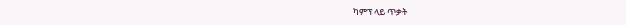ካምፕ ላይ ጥቃት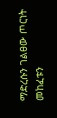ማድረሱን ገልፀው ጦርነት መከፈቱን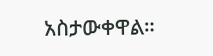አስታውቀዋል።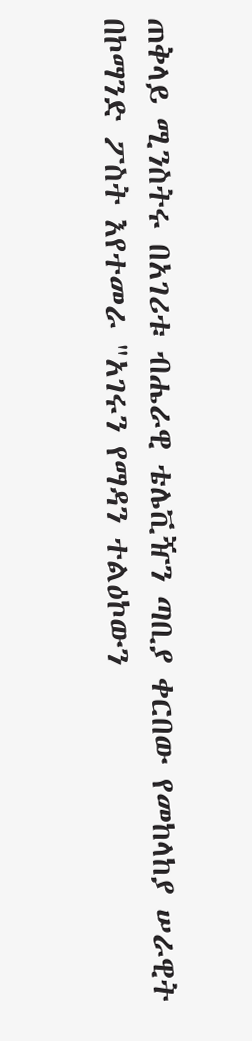ጠቅላይ ሚንስትሩ በአገሪቱ ብሔራዊ ቴሌቪዥን ጣቢያ ቀርበው የመከላከያ ሠራዊት በኮማንድ ፖስት እየተመራ "አገሩን የማዳን ተልዕኮውን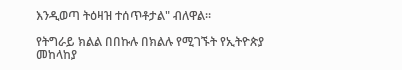እንዲወጣ ትዕዛዝ ተሰጥቶታል" ብለዋል።

የትግራይ ክልል በበኩሉ በክልሉ የሚገኙት የኢትዮጵያ መከላከያ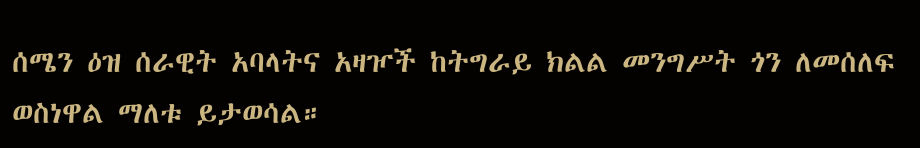ሰሜን ዕዝ ሰራዊት አባላትና አዛዦች ከትግራይ ክልል መንግሥት ጎን ለመሰለፍ ወስነዋል ማለቱ ይታወሳል።